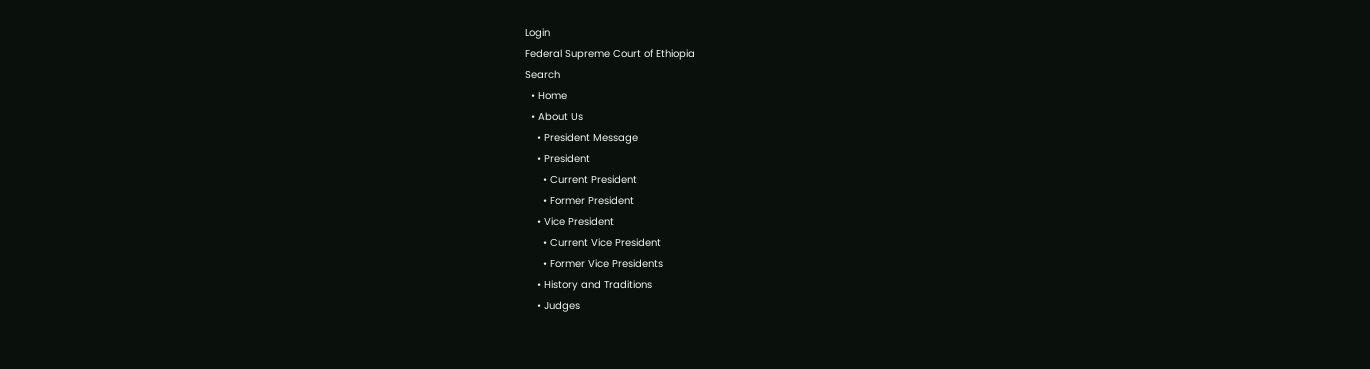Login
Federal Supreme Court of Ethiopia
Search
  • Home
  • About Us
    • President Message
    • President
      • Current President
      • Former President
    • Vice President
      • Current Vice President
      • Former Vice Presidents
    • History and Traditions
    • Judges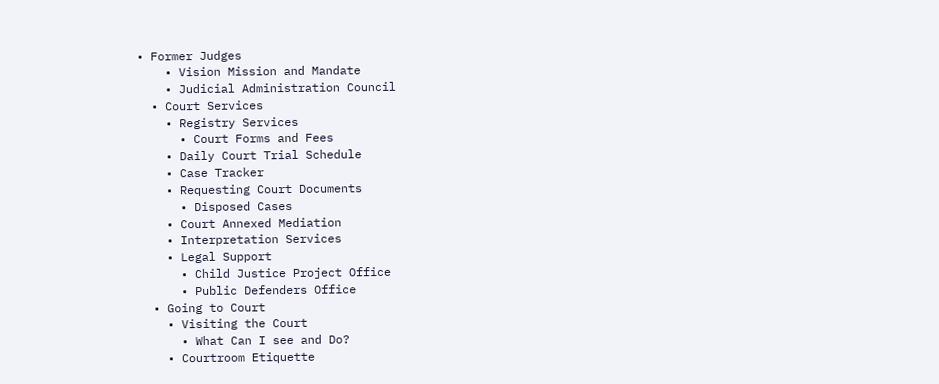• Former Judges
    • Vision Mission and Mandate
    • Judicial Administration Council
  • Court Services
    • Registry Services
      • Court Forms and Fees
    • Daily Court Trial Schedule
    • Case Tracker
    • Requesting Court Documents
      • Disposed Cases
    • Court Annexed Mediation
    • Interpretation Services
    • Legal Support
      • Child Justice Project Office
      • Public Defenders Office
  • Going to Court
    • Visiting the Court
      • What Can I see and Do?
    • Courtroom Etiquette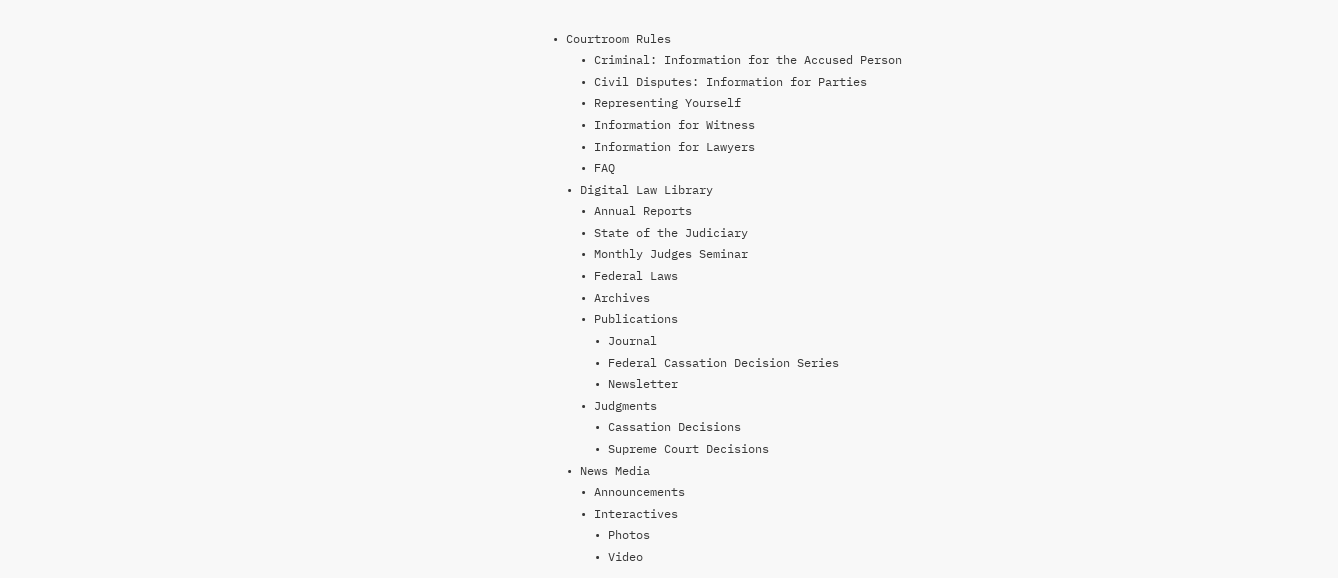• Courtroom Rules
    • Criminal: Information for the Accused Person
    • Civil Disputes: Information for Parties
    • Representing Yourself
    • Information for Witness
    • Information for Lawyers
    • FAQ
  • Digital Law Library
    • Annual Reports
    • State of the Judiciary
    • Monthly Judges Seminar
    • Federal Laws
    • Archives
    • Publications
      • Journal
      • Federal Cassation Decision Series
      • Newsletter
    • Judgments
      • Cassation Decisions
      • Supreme Court Decisions
  • News Media
    • Announcements
    • Interactives
      • Photos
      • Video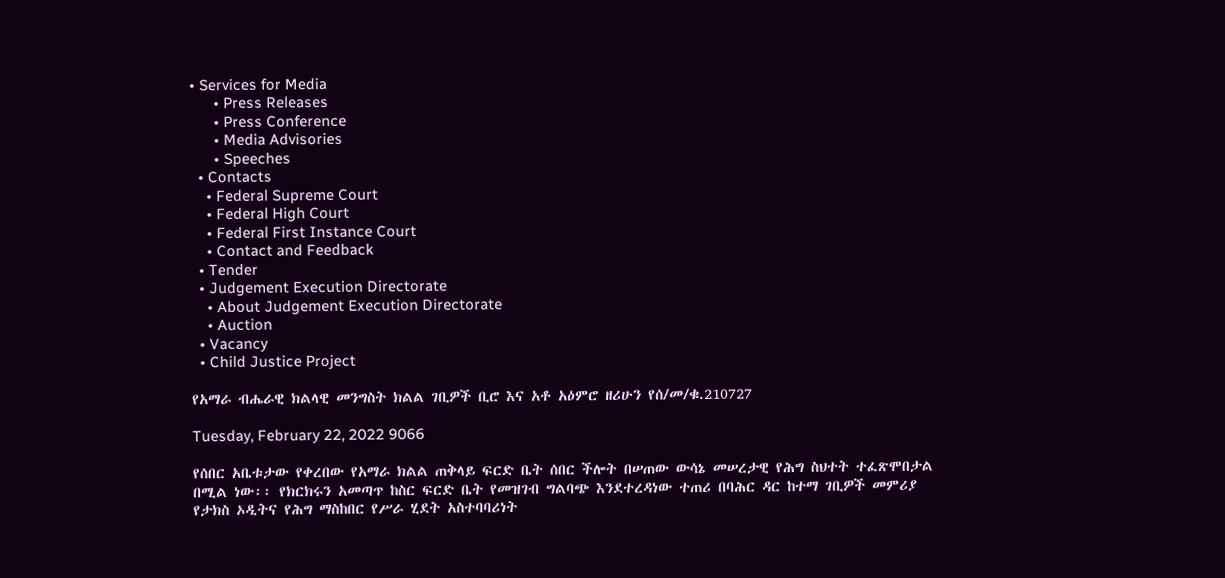• Services for Media
      • Press Releases
      • Press Conference
      • Media Advisories
      • Speeches
  • Contacts
    • Federal Supreme Court
    • Federal High Court
    • Federal First Instance Court
    • Contact and Feedback
  • Tender
  • Judgement Execution Directorate
    • About Judgement Execution Directorate
    • Auction
  • Vacancy
  • Child Justice Project

የአማራ ብሔራዊ ክልላዊ መንግስት ክልል ገቢዎች ቢሮ እና አቶ አዕምሮ ዘሪሁን የሰ/መ/ቁ.210727

Tuesday, February 22, 2022 9066

የሰበር አቤቱታው የቀረበው የአማራ ክልል ጠቅላይ ፍርድ ቤት ሰበር ችሎት በሠጠው ውሳኔ መሠረታዊ የሕግ ስህተት ተፈጽሞበታል በሚል ነው፡፡ የክርክሩን አመጣጥ ከስር ፍርድ ቤት የመዝገብ ግልባጭ እንደተረዳነው ተጠሪ በባሕር ዳር ከተማ ገቢዎች መምሪያ የታክስ ኦዲትና የሕግ ማስከበር የሥራ ሂደት አስተባባሪነት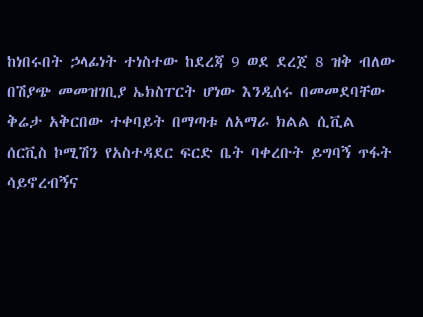ከነበሩበት ኃላፊነት ተነስተው ከደረጃ 9 ወደ ደረጀ 8 ዝቅ ብለው በሽያጭ መመዝገቢያ ኤክስፐርት ሆነው እንዲሰሩ በመመደባቸው ቅሬታ አቅርበው ተቀባይት በማጣቱ ለአማራ ክልል ሲቪል ሰርቪስ ኮሚሽን የአስተዳደር ፍርድ ቤት ባቀረቡት ይግባኝ ጥፋት ሳይኖረብኝና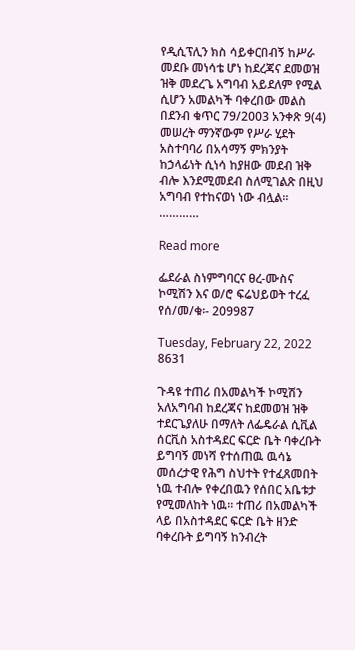የዲሲፕሊን ክስ ሳይቀርበብኝ ከሥራ መደቡ መነሳቴ ሆነ ከደረጃና ደመወዝ ዝቅ መደረጌ አግባብ አይደለም የሚል ሲሆን አመልካች ባቀረበው መልስ በደንብ ቁጥር 79/2003 አንቀጽ 9(4) መሠረት ማንኛውም የሥራ ሂደት አስተባባሪ በአሳማኝ ምክንያት ከኃላፊነት ሲነሳ ከያዘው መደብ ዝቅ ብሎ እንደሚመደብ ስለሚገልጽ በዚህ አግባብ የተከናወነ ነው ብሏል፡፡…………

Read more

ፌደራል ስነምግባርና ፀረ-ሙስና ኮሚሽን እና ወ/ሮ ፍሬህይወት ተረፈ የሰ/መ/ቁ፡- 209987

Tuesday, February 22, 2022 8631

ጉዳዩ ተጠሪ በአመልካች ኮሚሽን አለአግባብ ከደረጃና ከደመወዝ ዝቅ ተደርጌያለሁ በማለት ለፌዴራል ሲቪል ሰርቪስ አስተዳደር ፍርድ ቤት ባቀረቡት ይግባኝ መነሻ የተሰጠዉ ዉሳኔ መሰረታዊ የሕግ ስህተት የተፈጸመበት ነዉ ተብሎ የቀረበዉን የሰበር አቤቱታ የሚመለከት ነዉ፡፡ ተጠሪ በአመልካች ላይ በአስተዳደር ፍርድ ቤት ዘንድ ባቀረቡት ይግባኝ ከንብረት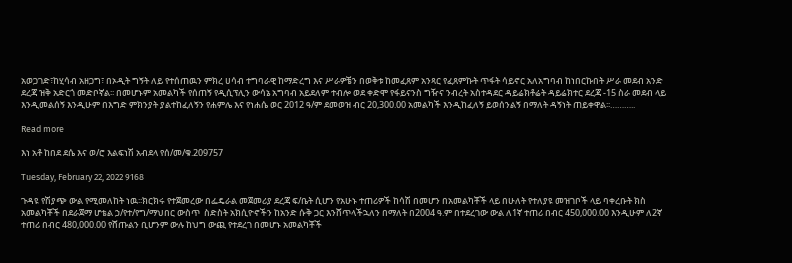አወጋገድ፣ከሂሳብ አዘጋግ፣ በኦዲት ግኝት ለይ የተሰጠዉን ምክረ ሀሳብ ተግባራዊ ከማድረግ እና ሥራዎቼን በወቅቱ ከመፈጸም አንጻር የፈጸምኩት ጥፋት ሳይኖር አለአግባብ ከነበርኩበት ሥራ መደብ አንድ ደረጃ ዝቅ አድርጎ መድቦኛል፡፡ በመሆኑም አመልካች የሰጠኝ የዲሲፕሊን ውሳኔ አግባብ አይደለም ተብሎ ወደ ቀድሞ የፋይናንስ ግዥና ንብረት አስተዳደር ዳይሬክቶሬት ዳይሬክተር ደረጃ -15 ስራ መደብ ላይ እንዲመልሰኝ እንዲሁም በእግድ ምክንያት ያልተከፈለኝን የሐምሌ እና የነሐሴ ወር 2012 ዓ/ም ደመወዝ ብር 20,300.00 አመልካች እንዲከፈለኝ ይወሰንልኝ በማለት ዳኝነት ጠይቀዋል፡፡………..

Read more

እነ አቶ ከበደ ደሴ እና ወ/ሮ እልፍነሽ አብደላ የሰ/መ/ቁ.209757

Tuesday, February 22, 2022 9168

ጉዳዩ የሽያጭ ውል የሚመለከት ነዉ፡፡ክርክሩ የተጀመረው በፌዴራል መጀመሪያ ደረጃ ፍ/ቤት ሲሆን የአሁኑ ተጠሪዎች ከሳሽ በመሆን በአመልካቾች ላይ በሁለት የተለያዩ መዝገቦች ላይ ባቀረቡት ክስ አመልካቾች በደራጀማ ሆቴል ኃ/የተ/የግ/ማህበር ውስጥ  ስድስት አክሲዮኖችን ከአንድ ሱቅ ጋር እንሸጥላችኋለን በማለት በ2004 ዓ.ም በተደረገው ውል ለ1ኛ ተጠሪ በብር 450,000.00 እንዲሁም ለ2ኛ ተጠሪ በብር 480,000.00 የሸጡልን ቢሆንም ውሉ ከህግ ውጪ የተደረገ በመሆኑ አመልካቾች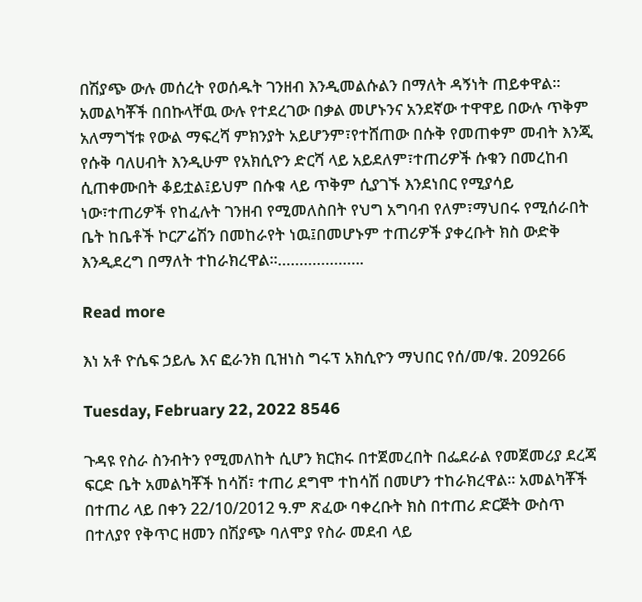በሽያጭ ውሉ መሰረት የወሰዱት ገንዘብ እንዲመልሱልን በማለት ዳኝነት ጠይቀዋል፡፡አመልካቾች በበኩላቸዉ ውሉ የተደረገው በቃል መሆኑንና አንደኛው ተዋዋይ በውሉ ጥቅም አለማግኘቱ የውል ማፍረሻ ምክንያት አይሆንም፣የተሸጠው በሱቅ የመጠቀም መብት እንጂ የሱቅ ባለሀብት እንዲሁም የአክሲዮን ድርሻ ላይ አይደለም፣ተጠሪዎች ሱቁን በመረከብ ሲጠቀሙበት ቆይቷል፤ይህም በሱቁ ላይ ጥቅም ሲያገኙ እንደነበር የሚያሳይ ነው፣ተጠሪዎች የከፈሉት ገንዘብ የሚመለስበት የህግ አግባብ የለም፣ማህበሩ የሚሰራበት ቤት ከቤቶች ኮርፖሬሽን በመከራየት ነዉ፤በመሆኑም ተጠሪዎች ያቀረቡት ክስ ውድቅ እንዲደረግ በማለት ተከራክረዋል፡፡………………..

Read more

እነ አቶ ዮሴፍ ኃይሌ እና ፎራንክ ቢዝነስ ግሩፕ አክሲዮን ማህበር የሰ/መ/ቁ. 209266

Tuesday, February 22, 2022 8546

ጉዳዩ የስራ ስንብትን የሚመለከት ሲሆን ክርክሩ በተጀመረበት በፌደራል የመጀመሪያ ደረጃ ፍርድ ቤት አመልካቾች ከሳሽ፣ ተጠሪ ደግሞ ተከሳሽ በመሆን ተከራክረዋል፡፡ አመልካቾች በተጠሪ ላይ በቀን 22/10/2012 ዓ.ም ጽፈው ባቀረቡት ክስ በተጠሪ ድርጅት ውስጥ በተለያየ የቅጥር ዘመን በሽያጭ ባለሞያ የስራ መደብ ላይ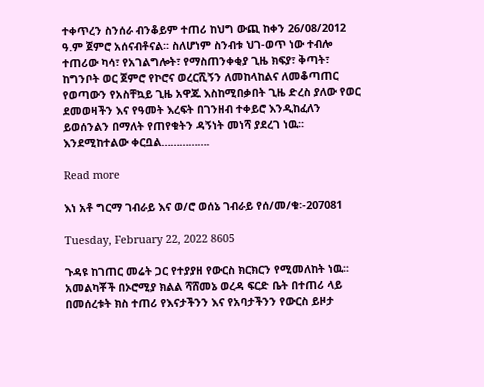ተቀጥረን ስንሰራ ብንቆይም ተጠሪ ከህግ ውጪ ከቀን 26/08/2012 ዓ.ም ጀምሮ አሰናብቶናል፡፡ ስለሆነም ስንብቱ ህገ-ወጥ ነው ተብሎ ተጠሪው ካሳ፣ የአገልግሎት፣ የማስጠንቀቂያ ጊዜ ክፍያ፣ ቅጣት፣ ከግንቦት ወር ጀምሮ የኮሮና ወረርሺኝን ለመከላከልና ለመቆጣጠር የወጣውን የአስቸኳይ ጊዜ አዋጁ እስከሚበቃበት ጊዜ ድረስ ያለው የወር ደመወዛችን እና የዓመት እረፍት በገንዘብ ተቀይሮ እንዲከፈለን ይወሰንልን በማለት የጠየቁትን ዳኝነት መነሻ ያደረገ ነዉ፡፡እንደሚከተልው ቀርቧል…………….

Read more

እነ አቶ ግርማ ገብራይ እና ወ/ሮ ወሰኔ ገብራይ የሰ/መ/ቁ፡-207081

Tuesday, February 22, 2022 8605

ጉዳዩ ከገጠር መሬት ጋር የተያያዘ የውርስ ክርክርን የሚመለከት ነዉ፡፡ አመልካቾች በኦሮሚያ ክልል ሻሸመኔ ወረዳ ፍርድ ቤት በተጠሪ ላይ በመሰረቱት ክስ ተጠሪ የእናታችንን እና የአባታችንን የውርስ ይዞታ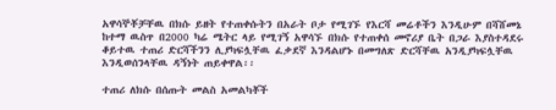አዋሳኞቾቻቸዉ በክሱ ይዘት የተጠቀሱትን በአራት ቦታ የሚገኙ የእርሻ መሬቶችን እንዲሁም በሻሸመኔ ከተማ ዉስጥ በ2000 ካሬ ሜትር ላይ የሚገኝ አዋሳኙ በክሱ የተጠቀሰ መኖሪያ ቤት በጋራ እያስተዳደሩ ቆይተዉ ተጠሪ ድርሻችንን ሊያካፍሏቸዉ ፈቃደኛ እንዳልሆኑ በመግለጽ ድርሻቸዉ አንዲያካፍሏቸዉ እንዲወሰንላቸዉ ዳኝነት ጠይቀዋል፡፡

ተጠሪ ለክሱ በሰጡት መልስ አመልካቾች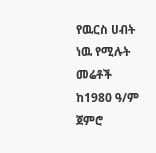የዉርስ ሀብት ነዉ የሚሉት መሬቶች ከ1980 ዓ/ም ጀምሮ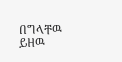በግላቸዉ ይዘዉ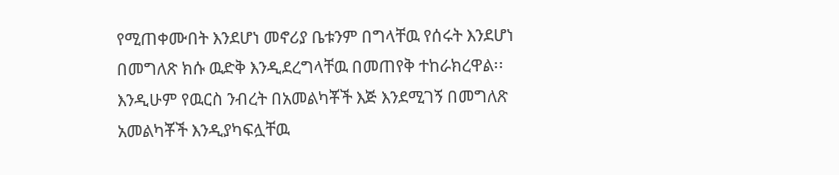የሚጠቀሙበት እንደሆነ መኖሪያ ቤቱንም በግላቸዉ የሰሩት እንደሆነ በመግለጽ ክሱ ዉድቅ እንዲደረግላቸዉ በመጠየቅ ተከራክረዋል፡፡እንዲሁም የዉርስ ንብረት በአመልካቾች እጅ እንደሚገኝ በመግለጽ አመልካቾች እንዲያካፍሏቸዉ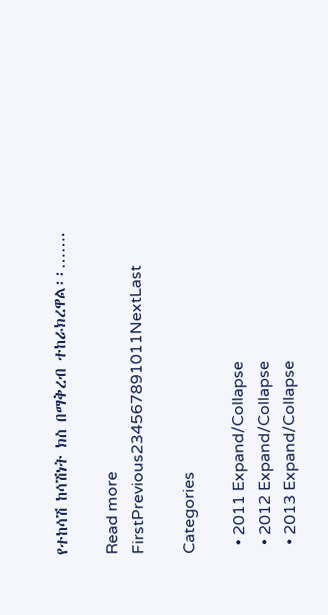የተከሳሽ ከሳሽነት ክስ በማቅረብ ተከራክረዋል፡፡…….

Read more
FirstPrevious234567891011NextLast

Categories

  • 2011 Expand/Collapse
  • 2012 Expand/Collapse
  • 2013 Expand/Collapse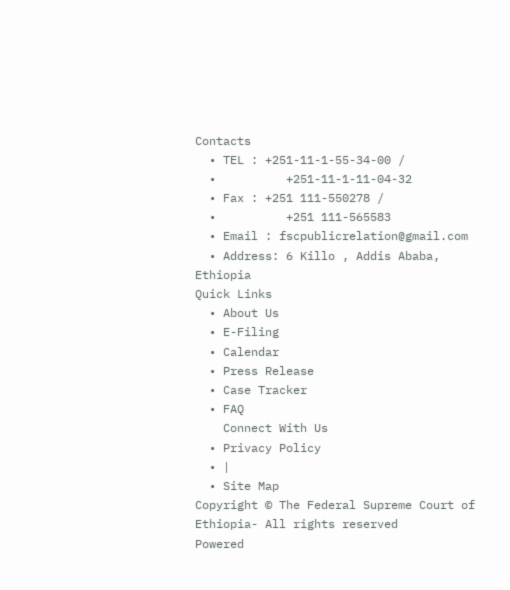Contacts
  • TEL : +251-11-1-55-34-00 /
  •          +251-11-1-11-04-32
  • Fax : +251 111-550278 /
  •          +251 111-565583
  • Email : fscpublicrelation@gmail.com
  • Address: 6 Killo , Addis Ababa, Ethiopia
Quick Links
  • About Us
  • E-Filing
  • Calendar
  • Press Release
  • Case Tracker
  • FAQ
    Connect With Us
  • Privacy Policy
  • |
  • Site Map
Copyright © The Federal Supreme Court of Ethiopia- All rights reserved
Powered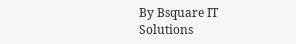By Bsquare IT Solutions